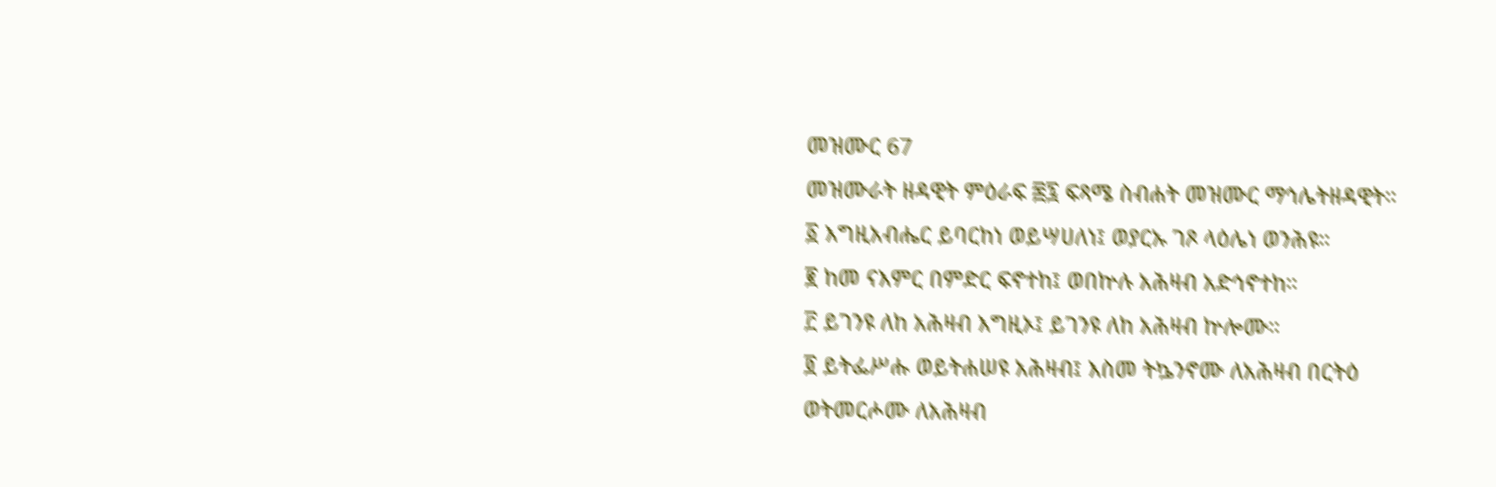መዝሙር 67
መዝሙራት ዘዳዊት ምዕራፍ ፷፯ ፍጻሜ ስብሐት መዝሙር ማኅሌትዘዳዊት።
፩ እግዚአብሔር ይባርከነ ወይሣሀለነ፤ ወያርኡ ገጾ ላዕሌነ ወንሕዩ።
፪ ከመ ናእምር በምድር ፍኖተከ፤ ወበኵሉ አሕዛብ አድኅኖተከ።
፫ ይገንዩ ለከ አሕዛብ እግዚኦ፤ ይገንዩ ለከ አሕዛብ ኵሎሙ።
፬ ይትፌሥሑ ወይትሐሠዩ አሕዛብ፤ እስመ ትኴንኖሙ ለአሕዛብ በርትዕ ወትመርሖሙ ለአሕዛብ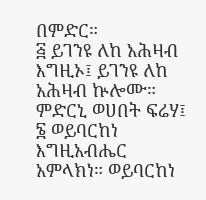በምድር።
፭ ይገንዩ ለከ አሕዛብ እግዚኦ፤ ይገንዩ ለከ አሕዛብ ኵሎሙ። ምድርኒ ወሀበት ፍሬሃ፤
፮ ወይባርከነ እግዚአብሔር አምላክነ። ወይባርከነ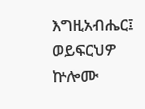እግዚአብሔር፤ ወይፍርህዎ ኵሎሙ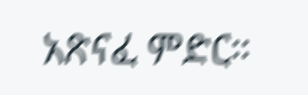አጽናፈ ምድር።